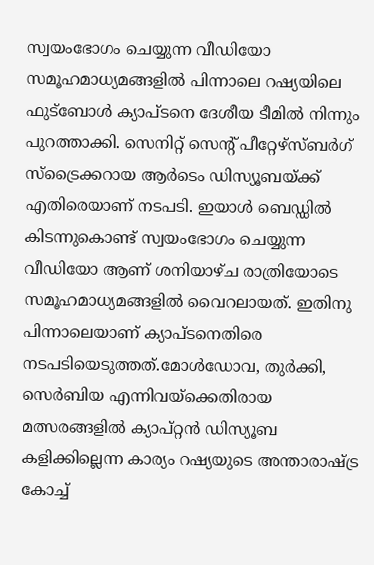സ്വയംഭോഗം ചെയ്യുന്ന വീഡിയോ സമൂഹമാധ്യമങ്ങളില്‍ പിന്നാലെ റഷ്യയിലെ ഫുട്ബോള്‍ ക്യാപ്ടനെ ദേശീയ ടീമില്‍ നിന്നും പുറത്താക്കി. സെനിറ്റ് സെന്റ് പീറ്റേഴ്‌സ്ബര്‍ഗ് സ്‌ട്രൈക്കറായ ആര്‍ടെം ഡിസ്യൂബയ്ക്ക് എതിരെയാണ് നടപടി. ഇയാള്‍ ബെഡ്ഡില്‍ കിടന്നുകൊണ്ട് സ്വയംഭോഗം ചെയ്യുന്ന വീഡിയോ ആണ് ശനിയാഴ്ച രാത്രിയോടെ സമൂഹമാധ്യമങ്ങളില്‍ വൈറലായത്. ഇതിനു പിന്നാലെയാണ് ക്യാപ്ടനെതിരെ നടപടിയെടുത്തത്.മോള്‍ഡോവ, തുര്‍ക്കി, സെര്‍ബിയ എന്നിവയ്‌ക്കെതിരായ മത്സരങ്ങളില്‍ ക്യാപ്റ്റന്‍ ഡിസ്യൂബ കളിക്കില്ലെന്ന കാര്യം റഷ്യയുടെ അന്താരാഷ്ട്ര കോച്ച്‌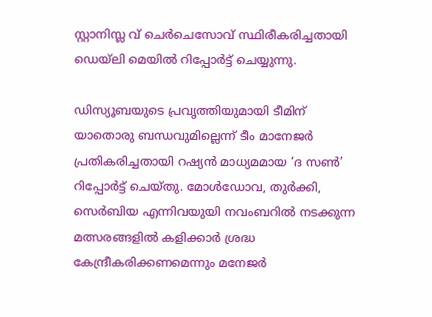സ്റ്റാനിസ്ല വ് ചെര്‍ചെസോവ് സ്ഥിരീകരിച്ചതായി ഡെയ്ലി മെയില്‍ റിപ്പോര്‍ട്ട് ചെയ്യുന്നു.

ഡിസ്യൂബയുടെ പ്രവൃത്തിയുമായി ടീമിന് യാതൊരു ബന്ധവുമില്ലെന്ന് ടീം മാനേജര്‍ പ്രതികരിച്ചതായി റഷ്യന്‍ മാധ്യമമായ ‘ദ സണ്‍’ റിപ്പോര്‍ട്ട് ചെയ്തു. മോള്‍ഡോവ, തുര്‍ക്കി, സെര്‍ബിയ എന്നിവയുയി നവംബറില്‍ നടക്കുന്ന മത്സരങ്ങളില്‍ കളിക്കാര്‍ ശ്രദ്ധ കേന്ദ്രീകരിക്കണമെന്നും മനേജര്‍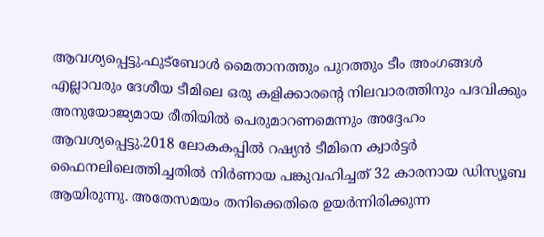ആവശ്യപ്പെട്ടു.ഫുട്ബോള്‍ മൈതാനത്തും പുറത്തും ടീം അംഗങ്ങള്‍ എല്ലാവരും ദേശീയ ടീമിലെ ഒരു കളിക്കാരന്റെ നിലവാരത്തിനും പദവിക്കും അനുയോജ്യമായ രീതിയില്‍ പെരുമാറണമെന്നും അദ്ദേഹം ആവശ്യപ്പെട്ടു.2018 ലോകകപ്പില്‍ റഷ്യന്‍ ടീമിനെ ക്വാര്‍ട്ടര്‍ ഫൈനലിലെത്തിച്ചതില്‍ നിര്‍ണായ പങ്കുവഹിച്ചത് 32 കാരനായ ഡിസ്യൂബ ആയിരുന്നു. അതേസമയം തനിക്കെതിരെ ഉയര്‍ന്നിരിക്കുന്ന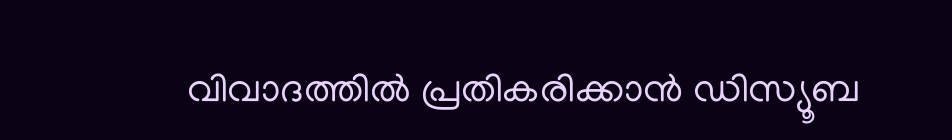വിവാദത്തില്‍ പ്രതികരിക്കാന്‍ ഡിസ്യൂബ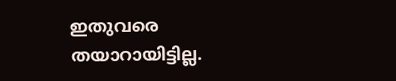ഇതുവരെ തയാറായിട്ടില്ല.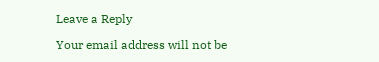Leave a Reply

Your email address will not be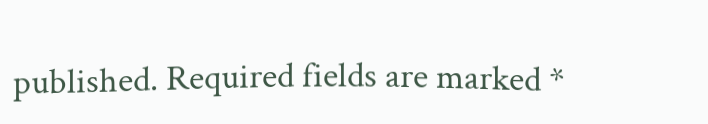published. Required fields are marked *